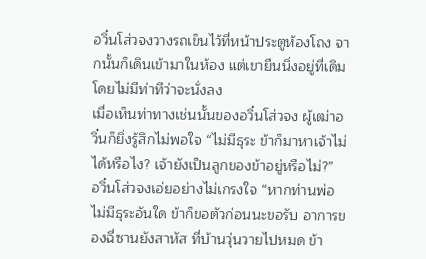อวิ๋นโส่วจงวางรถเข็นไว้ที่หน้าประตูห้องโถง จากนั้นก็เดินเข้ามาในห้อง แต่เขายืนนิ่งอยู่ที่เดิมโดยไม่มีท่าทีว่าจะนั่งลง
เมื่อเห็นท่าทางเช่นนั้นของอวิ๋นโส่วจง ผู้เฒ่าอวิ๋นก็ยิ่งรู้สึกไม่พอใจ “ไม่มีธุระ ข้าก็มาหาเจ้าไม่ได้หรือไง? เจ้ายังเป็นลูกของข้าอยู่หรือไม่?”
อวิ๋นโส่วจงเอ่ยอย่างไม่เกรงใจ “หากท่านพ่อไม่มีธุระอันใด ข้าก็ขอตัวก่อนนะขอรับ อาการของฉี่ซานยังสาหัส ที่บ้านวุ่นวายไปหมด ข้า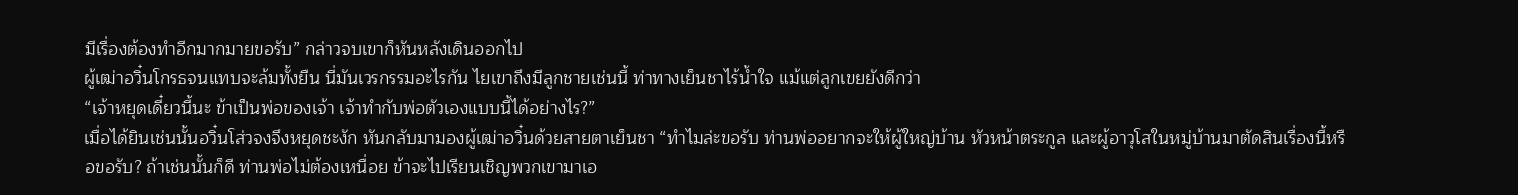มีเรื่องต้องทำอีกมากมายขอรับ” กล่าวจบเขาก็หันหลังเดินออกไป
ผู้เฒ่าอวิ๋นโกรธจนแทบจะล้มทั้งยืน นี่มันเวรกรรมอะไรกัน ไยเขาถึงมีลูกชายเช่นนี้ ท่าทางเย็นชาไร้น้ำใจ แม้แต่ลูกเขยยังดีกว่า
“เจ้าหยุดเดี๋ยวนี้นะ ข้าเป็นพ่อของเจ้า เจ้าทำกับพ่อตัวเองแบบนี้ได้อย่างไร?”
เมื่อได้ยินเช่นนั้นอวิ๋นโส่วจงจึงหยุดชะงัก หันกลับมามองผู้เฒ่าอวิ๋นด้วยสายตาเย็นชา “ทำไมล่ะขอรับ ท่านพ่ออยากจะให้ผู้ใหญ่บ้าน หัวหน้าตระกูล และผู้อาวุโสในหมู่บ้านมาตัดสินเรื่องนี้หรือขอรับ? ถ้าเช่นนั้นก็ดี ท่านพ่อไม่ต้องเหนื่อย ข้าจะไปเรียนเชิญพวกเขามาเอ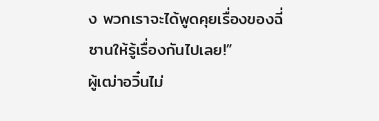ง พวกเราจะได้พูดคุยเรื่องของฉี่ซานให้รู้เรื่องกันไปเลย!”
ผู้เฒ่าอวิ๋นไม่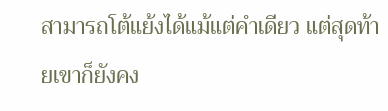สามารถโต้แย้งได้แม้แต่คำเดียว แต่สุดท้ายเขาก็ยังคง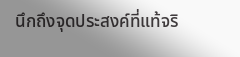นึกถึงจุดประสงค์ที่แท้จริ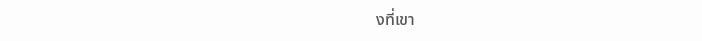งที่เขา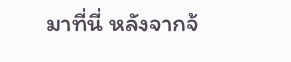มาที่นี่ หลังจากจ้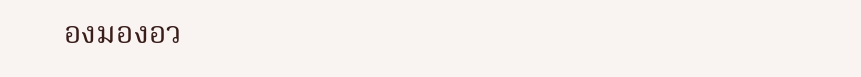องมองอว